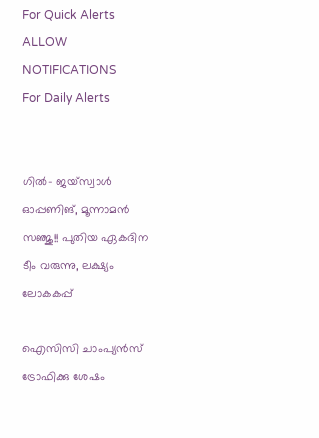For Quick Alerts
ALLOW NOTIFICATIONS
For Daily Alerts


ഗില്‍- ജയ്‌സ്വാള്‍ ഓപ്പണിങ്, മൂന്നാമന്‍ സഞ്ജു!! പുതിയ ഏകദിന ടീം വരുന്നു, ലക്ഷ്യം ലോകകപ്പ്

ഐസിസി ചാംപ്യന്‍സ് ട്രോഫിക്കു ശേഷം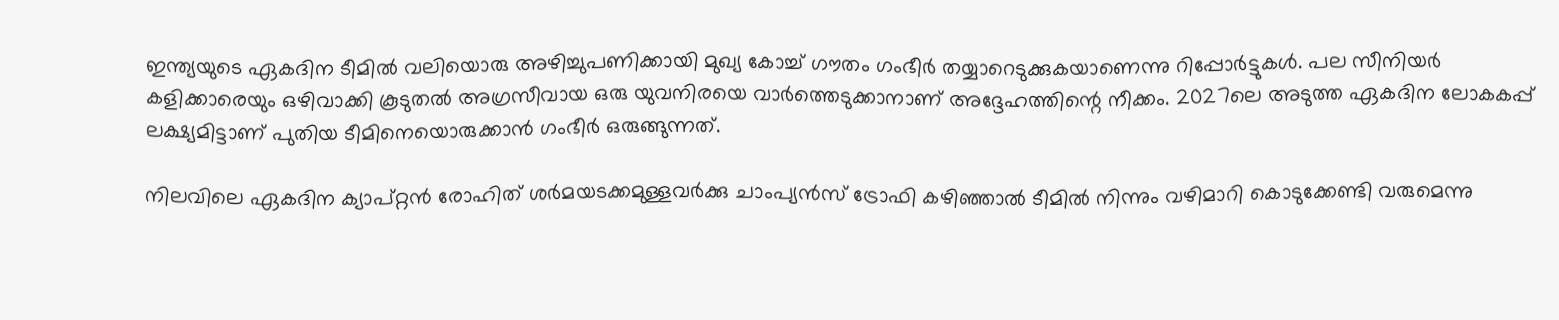ഇന്ത്യയുടെ ഏകദിന ടീമില്‍ വലിയൊരു അഴിച്ചുപണിക്കായി മുഖ്യ കോച്ച് ഗൗതം ഗംഭീര്‍ തയ്യാറെടുക്കുകയാണെന്നു റിപ്പോര്‍ട്ടുകള്‍. പല സീനിയര്‍ കളിക്കാരെയും ഒഴിവാക്കി കൂടുതല്‍ അഗ്രസീവായ ഒരു യുവനിരയെ വാര്‍ത്തെടുക്കാനാണ് അദ്ദേഹത്തിന്റെ നീക്കം. 2027ലെ അടുത്ത ഏകദിന ലോകകപ്പ് ലക്ഷ്യമിട്ടാണ് പുതിയ ടീമിനെയൊരുക്കാന്‍ ഗംഭീര്‍ ഒരുങ്ങുന്നത്.

നിലവിലെ ഏകദിന ക്യാപ്റ്റന്‍ രോഹിത് ശര്‍മയടക്കമുള്ളവര്‍ക്കു ചാംപ്യന്‍സ് ട്രോഫി കഴിഞ്ഞാല്‍ ടീമില്‍ നിന്നും വഴിമാറി കൊടുക്കേണ്ടി വരുമെന്നു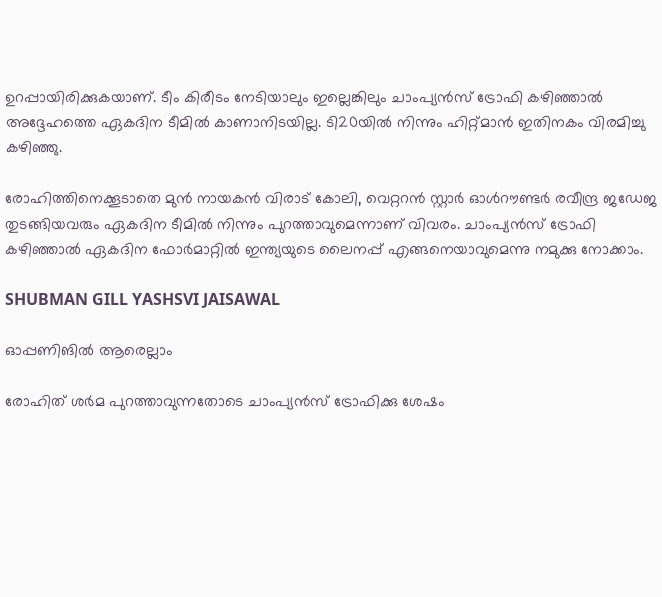ഉറപ്പായിരിക്കുകയാണ്. ടീം കിരീടം നേടിയാലും ഇല്ലെങ്കിലും ചാംപ്യന്‍സ് ട്രോഫി കഴിഞ്ഞാല്‍ അദ്ദേഹത്തെ ഏകദിന ടീമില്‍ കാണാനിടയില്ല. ടി20യില്‍ നിന്നും ഹിറ്റ്മാന്‍ ഇതിനകം വിരമിച്ചു കഴിഞ്ഞു.

രോഹിത്തിനെക്കൂടാതെ മുന്‍ നായകന്‍ വിരാട് കോലി, വെറ്ററന്‍ സ്റ്റാര്‍ ഓള്‍റൗണ്ടര്‍ രവീന്ദ്ര ജഡേജ തുടങ്ങിയവരും ഏകദിന ടീമില്‍ നിന്നും പുറത്താവുമെന്നാണ് വിവരം. ചാംപ്യന്‍സ് ട്രോഫി കഴിഞ്ഞാല്‍ ഏകദിന ഫോര്‍മാറ്റില്‍ ഇന്ത്യയുടെ ലൈനപ്പ് എങ്ങനെയാവുമെന്നു നമുക്കു നോക്കാം.

SHUBMAN GILL YASHSVI JAISAWAL

ഓപ്പണിങില്‍ ആരെല്ലാം

രോഹിത് ശര്‍മ പുറത്താവുന്നതോടെ ചാംപ്യന്‍സ് ട്രോഫിക്കു ശേഷം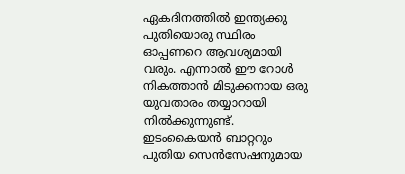ഏകദിനത്തില്‍ ഇന്ത്യക്കു പുതിയൊരു സ്ഥിരം ഓപ്പണറെ ആവശ്യമായി വരും. എന്നാല്‍ ഈ റോള്‍ നികത്താന്‍ മിടുക്കനായ ഒരു യുവതാരം തയ്യാറായി നില്‍ക്കുന്നുണ്ട്. ഇടംകൈയന്‍ ബാറ്ററും പുതിയ സെന്‍സേഷനുമായ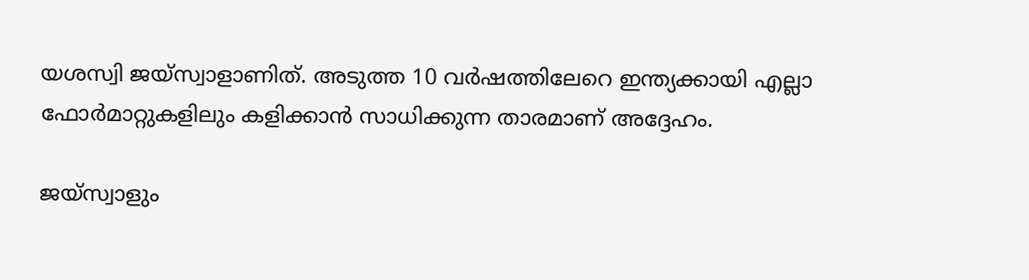യശസ്വി ജയ്‌സ്വാളാണിത്. അടുത്ത 10 വര്‍ഷത്തിലേറെ ഇന്ത്യക്കായി എല്ലാ ഫോര്‍മാറ്റുകളിലും കളിക്കാന്‍ സാധിക്കുന്ന താരമാണ് അദ്ദേഹം.

ജയ്‌സ്വാളും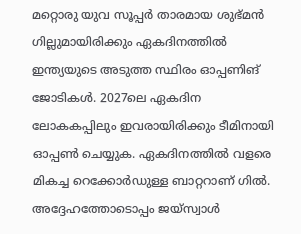മറ്റൊരു യുവ സൂപ്പര്‍ താരമായ ശുഭ്മന്‍ ഗില്ലുമായിരിക്കും ഏകദിനത്തില്‍ ഇന്ത്യയുടെ അടുത്ത സ്ഥിരം ഓപ്പണിങ് ജോടികള്‍. 2027ലെ ഏകദിന ലോകകപ്പിലും ഇവരായിരിക്കും ടീമിനായി ഓപ്പണ്‍ ചെയ്യുക. ഏകദിനത്തില്‍ വളരെ മികച്ച റെക്കോര്‍ഡുള്ള ബാറ്ററാണ് ഗില്‍. അദ്ദേഹത്തോടൊപ്പം ജയ്‌സ്വാള്‍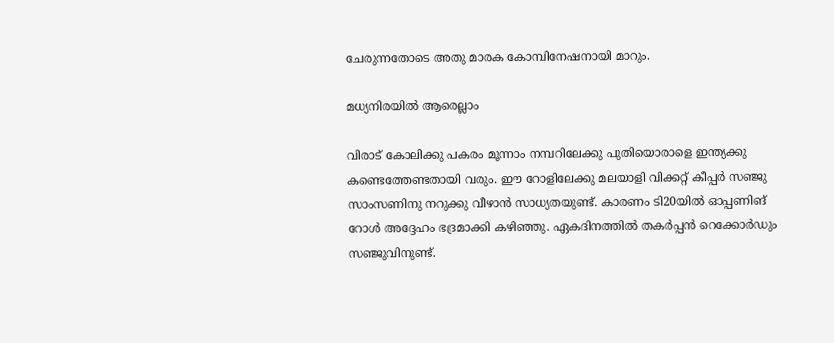ചേരുന്നതോടെ അതു മാരക കോമ്പിനേഷനായി മാറും.

മധ്യനിരയില്‍ ആരെല്ലാം

വിരാട് കോലിക്കു പകരം മൂന്നാം നമ്പറിലേക്കു പുതിയൊരാളെ ഇന്ത്യക്കു കണ്ടെത്തേണ്ടതായി വരും. ഈ റോളിലേക്കു മലയാളി വിക്കറ്റ് കീപ്പര്‍ സഞ്ജു സാംസണിനു നറുക്കു വീഴാന്‍ സാധ്യതയുണ്ട്. കാരണം ടി20യില്‍ ഓപ്പണിങ് റോള്‍ അദ്ദേഹം ഭദ്രമാക്കി കഴിഞ്ഞു. ഏകദിനത്തില്‍ തകര്‍പ്പന്‍ റെക്കോര്‍ഡും സഞ്ജുവിനുണ്ട്.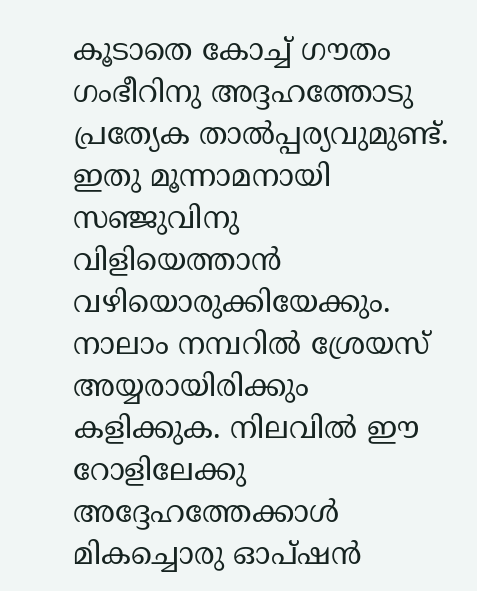കൂടാതെ കോച്ച് ഗൗതം ഗംഭീറിനു അദ്ദഹത്തോടു പ്രത്യേക താല്‍പ്പര്യവുമുണ്ട്. ഇതു മൂന്നാമനായി സഞ്ജുവിനു വിളിയെത്താന്‍ വഴിയൊരുക്കിയേക്കും. നാലാം നമ്പറില്‍ ശ്രേയസ് അയ്യരായിരിക്കും കളിക്കുക. നിലവില്‍ ഈ റോളിലേക്കു അദ്ദേഹത്തേക്കാള്‍ മികച്ചൊരു ഓപ്ഷന്‍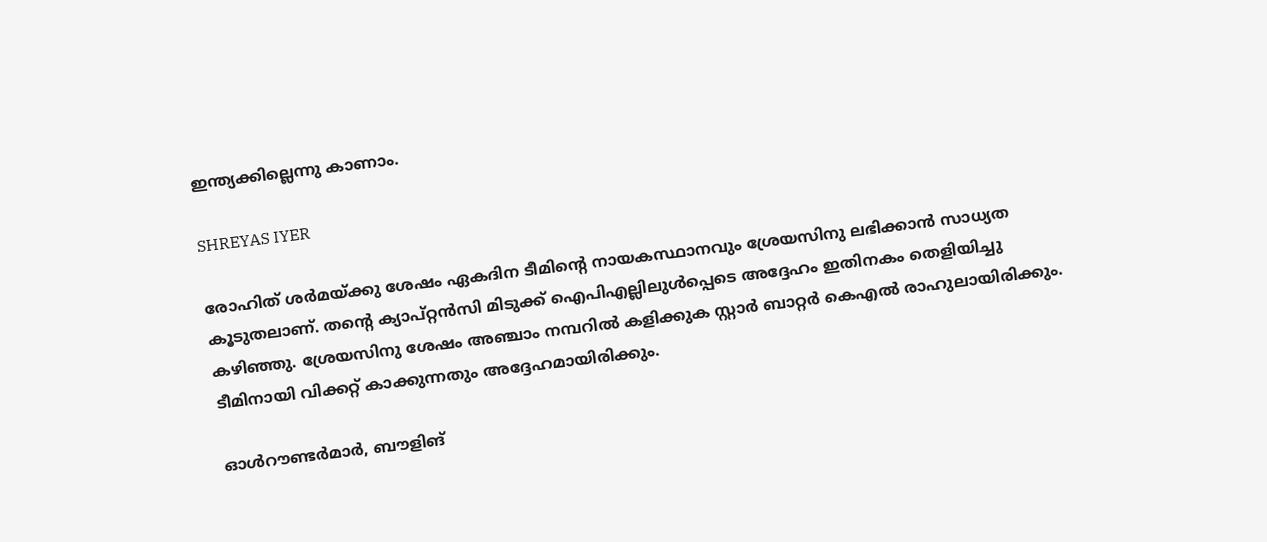ഇന്ത്യക്കില്ലെന്നു കാണാം.

SHREYAS IYER

രോഹിത് ശര്‍മയ്ക്കു ശേഷം ഏകദിന ടീമിന്റെ നായകസ്ഥാനവും ശ്രേയസിനു ലഭിക്കാന്‍ സാധ്യത കൂടുതലാണ്. തന്റെ ക്യാപ്റ്റന്‍സി മിടുക്ക് ഐപിഎല്ലിലുള്‍പ്പെടെ അദ്ദേഹം ഇതിനകം തെളിയിച്ചു കഴിഞ്ഞു. ശ്രേയസിനു ശേഷം അഞ്ചാം നമ്പറില്‍ കളിക്കുക സ്റ്റാര്‍ ബാറ്റര്‍ കെഎല്‍ രാഹുലായിരിക്കും. ടീമിനായി വിക്കറ്റ് കാക്കുന്നതും അദ്ദേഹമായിരിക്കും.

ഓള്‍റൗണ്ടര്‍മാര്‍, ബൗളിങ്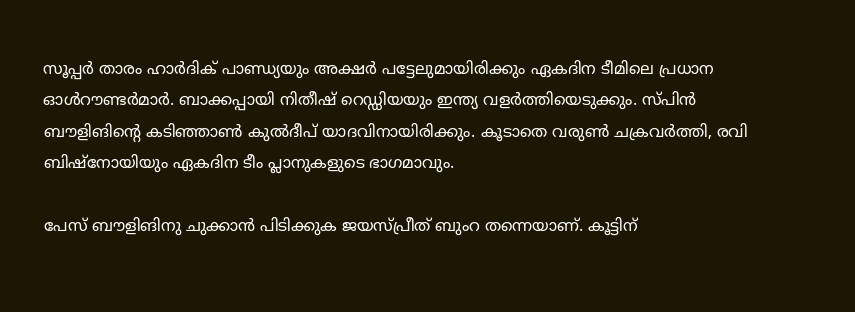സൂപ്പര്‍ താരം ഹാര്‍ദിക് പാണ്ഡ്യയും അക്ഷര്‍ പട്ടേലുമായിരിക്കും ഏകദിന ടീമിലെ പ്രധാന ഓള്‍റൗണ്ടര്‍മാര്‍. ബാക്കപ്പായി നിതീഷ് റെഡ്ഡിയയും ഇന്ത്യ വളര്‍ത്തിയെടുക്കും. സ്പിന്‍ ബൗളിങിന്റെ കടിഞ്ഞാണ്‍ കുല്‍ദീപ് യാദവിനായിരിക്കും. കൂടാതെ വരുണ്‍ ചക്രവര്‍ത്തി, രവി ബിഷ്‌നോയിയും ഏകദിന ടീം പ്ലാനുകളുടെ ഭാഗമാവും.

പേസ് ബൗളിങിനു ചുക്കാന്‍ പിടിക്കുക ജയസ്പ്രീത് ബുംറ തന്നെയാണ്. കൂട്ടിന്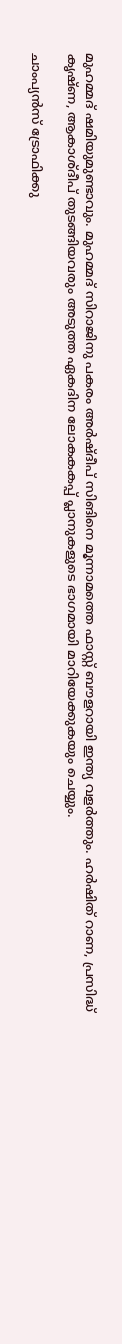മുഹമ്മദ് ഷമിയുമുണ്ടാവും. മുഹമ്മദ് സിറാജിനു പകരം അര്‍ഷ്ദീപ് സിങിനെ മൂന്നാമത്തെ ഫാസ്റ്റ് ബൗളറായി ഇന്ത്യ വളര്‍ത്തും. ഹര്‍ഷിത് റാണ, പ്രസിദ്ധ് കൃഷ്ണ, ആകാശ്ദീപ് തുടങ്ങിയവരും അടുത്ത ഏകദിന ലോകകകപ്പ് പ്ലാനുകളുടെ ഭാഗമായി മാറിയേക്കുകയും ചെയ്യും.

ചാംപ്യന്‍സ് ട്രോഫിക്കു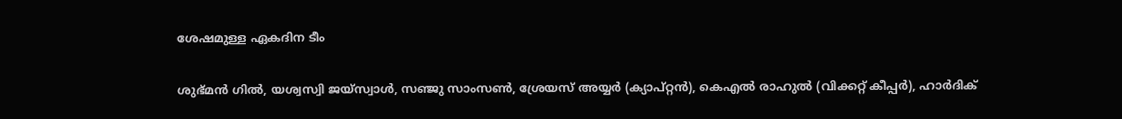ശേഷമുള്ള ഏകദിന ടീം

ശുഭ്മന്‍ ഗില്‍, യശ്വസ്വി ജയ്‌സ്വാള്‍, സഞ്ജു സാംസണ്‍, ശ്രേയസ് അയ്യര്‍ (ക്യാപ്റ്റന്‍), കെഎല്‍ രാഹുല്‍ (വിക്കറ്റ് കീപ്പര്‍), ഹാര്‍ദിക്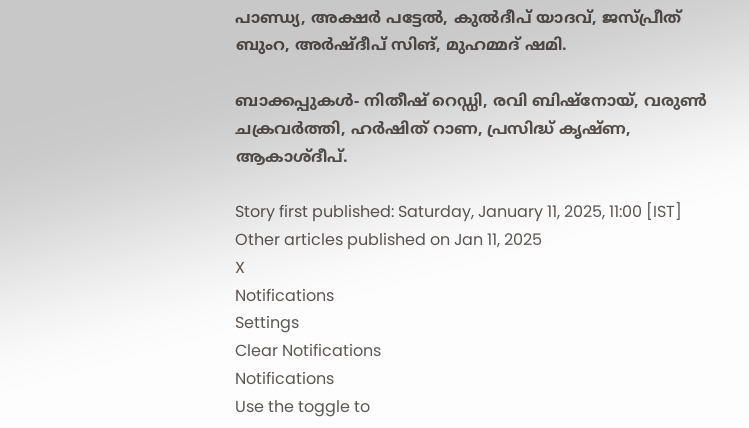പാണ്ഡ്യ, അക്ഷര്‍ പട്ടേല്‍, കുല്‍ദീപ് യാദവ്, ജസ്പ്രീത് ബുംറ, അര്‍ഷ്ദീപ് സിങ്, മുഹമ്മദ് ഷമി.

ബാക്കപ്പുകള്‍- നിതീഷ് റെഡ്ഡി, രവി ബിഷ്‌നോയ്, വരുണ്‍ ചക്രവര്‍ത്തി, ഹര്‍ഷിത് റാണ, പ്രസിദ്ധ് കൃഷ്ണ, ആകാശ്ദീപ്.

Story first published: Saturday, January 11, 2025, 11:00 [IST]
Other articles published on Jan 11, 2025
X
Notifications
Settings
Clear Notifications
Notifications
Use the toggle to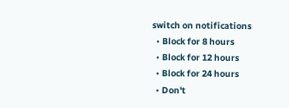switch on notifications
  • Block for 8 hours
  • Block for 12 hours
  • Block for 24 hours
  • Don't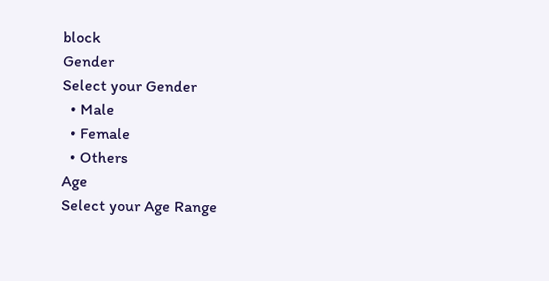block
Gender
Select your Gender
  • Male
  • Female
  • Others
Age
Select your Age Range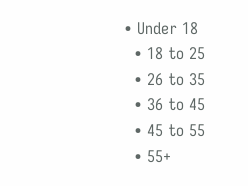• Under 18
  • 18 to 25
  • 26 to 35
  • 36 to 45
  • 45 to 55
  • 55+